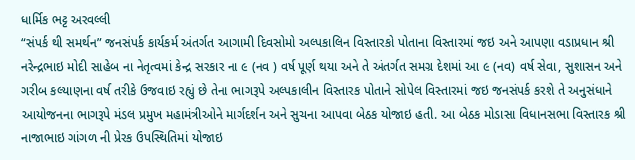ધાર્મિક ભટ્ટ અરવલ્લી
“સંપર્ક થી સમર્થન” જનસંપર્ક કાર્યકર્મ અંતર્ગત આગામી દિવસોમો અલ્પકાલિન વિસ્તારકો પોતાના વિસ્તારમાં જઇ અને આપણા વડાપ્રધાન શ્રી નરેન્દ્રભાઇ મોદી સાહેબ ના નેતૃત્વમાં કેન્દ્ર સરકાર ના ૯ (નવ ) વર્ષ પૂર્ણ થયા અને તે અંતર્ગત સમગ્ર દેશમાં આ ૯ (નવ) વર્ષ સેવા, સુશાસન અને ગરીબ કલ્યાણના વર્ષ તરીકે ઉજવાઇ રહ્યું છે તેના ભાગરૂપે અલ્પકાલીન વિસ્તારક પોતાને સોપેલ વિસ્તારમાં જઇ જનસંપર્ક કરશે તે અનુસંધાને આયોજનના ભાગરૂપે મંડલ પ્રમુખ મહામંત્રીઓને માર્ગદર્શન અને સુચના આપવા બેઠક યોજાઇ હતી. આ બેઠક મોડાસા વિધાનસભા વિસ્તારક શ્રી નાજાભાઇ ગાંગળ ની પ્રેરક ઉપસ્થિતિમાં યોજાઇ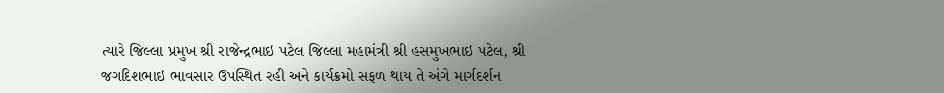ત્યારે જિલ્લા પ્રમુખ શ્રી રાજેન્દ્રભાઇ પટેલ જિલ્લા મહામંત્રી શ્રી હસમુખભાઇ પટેલ, શ્રી જગદિશભાઇ ભાવસાર ઉપસ્થિત રહી અને કાર્યક્રમો સફળ થાય તે અંગે માર્ગદર્શન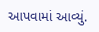આપવામાં આવ્યું.